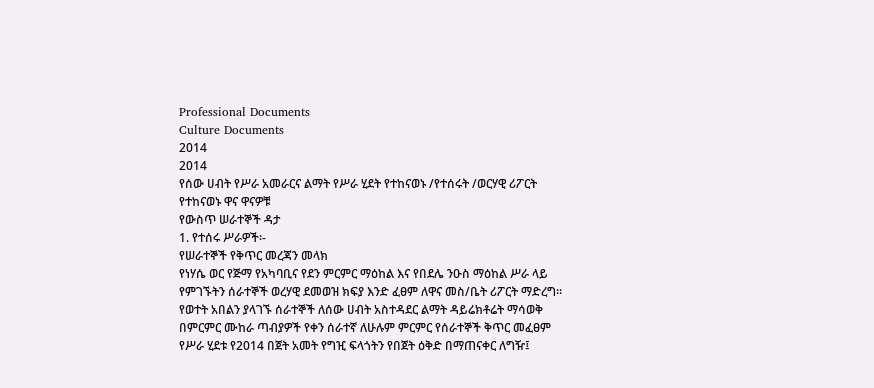Professional Documents
Culture Documents
2014
2014
የሰው ሀብት የሥራ አመራርና ልማት የሥራ ሂደት የተከናወኑ /የተሰሩት /ወርሃዊ ሪፖርት
የተከናወኑ ዋና ዋናዎቹ
የውስጥ ሠራተኞች ዳታ
1. የተሰሩ ሥራዎች፡-
የሠራተኞች የቅጥር መረጃን መላክ
የነሃሴ ወር የጅማ የአካባቢና የደን ምርምር ማዕከል እና የበደሌ ንዑስ ማዕከል ሥራ ላይ
የምገኙትን ሰራተኞች ወረሃዊ ደመወዝ ክፍያ እንድ ፈፀም ለዋና መስ/ቤት ሪፖርት ማድረግ፡፡
የወተት አበልን ያላገኙ ሰራተኞች ለሰው ሀብት አስተዳደር ልማት ዳይሬክቶሬት ማሳወቅ
በምርምር ሙከራ ጣብያዎች የቀን ሰራተኛ ለሁሉም ምርምር የሰራተኞች ቅጥር መፈፀም
የሥራ ሂደቱ የ2014 በጀት አመት የግዢ ፍላጎትን የበጀት ዕቅድ በማጠናቀር ለግዥ፤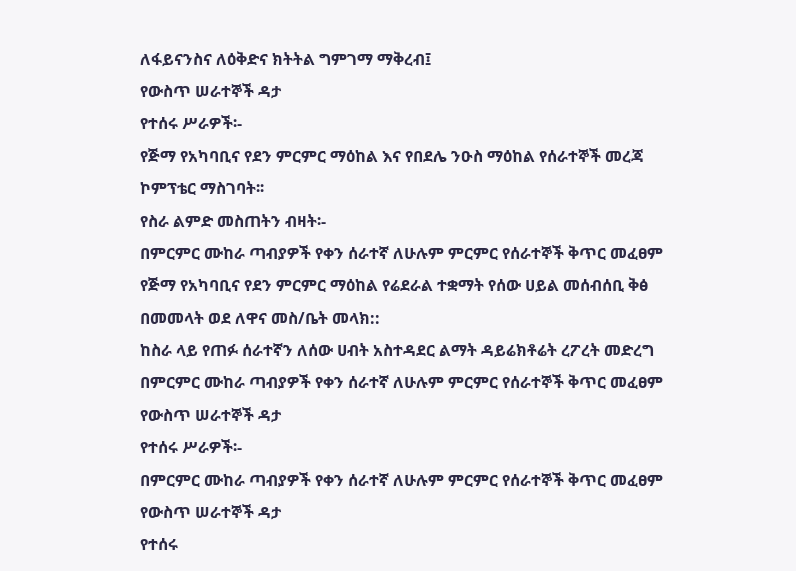ለፋይናንስና ለዕቅድና ክትትል ግምገማ ማቅረብ፤
የውስጥ ሠራተኞች ዳታ
የተሰሩ ሥራዎች፡-
የጅማ የአካባቢና የደን ምርምር ማዕከል እና የበደሌ ንዑስ ማዕከል የሰራተኞች መረጃ
ኮምፕቴር ማስገባት፡፡
የስራ ልምድ መስጠትን ብዛት፡-
በምርምር ሙከራ ጣብያዎች የቀን ሰራተኛ ለሁሉም ምርምር የሰራተኞች ቅጥር መፈፀም
የጅማ የአካባቢና የደን ምርምር ማዕከል የሬደራል ተቋማት የሰው ሀይል መሰብሰቢ ቅፅ
በመመላት ወደ ለዋና መስ/ቤት መላክ::
ከስራ ላይ የጠፉ ሰራተኛን ለሰው ሀብት አስተዳደር ልማት ዳይሬክቶሬት ረፖረት መድረግ
በምርምር ሙከራ ጣብያዎች የቀን ሰራተኛ ለሁሉም ምርምር የሰራተኞች ቅጥር መፈፀም
የውስጥ ሠራተኞች ዳታ
የተሰሩ ሥራዎች፡-
በምርምር ሙከራ ጣብያዎች የቀን ሰራተኛ ለሁሉም ምርምር የሰራተኞች ቅጥር መፈፀም
የውስጥ ሠራተኞች ዳታ
የተሰሩ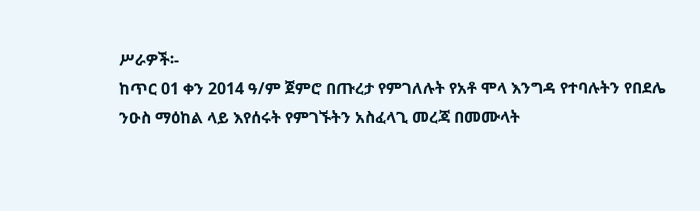ሥራዎች፡-
ከጥር 01 ቀን 2014 ዓ/ም ጀምሮ በጡረታ የምገለሉት የአቶ ሞላ እንግዳ የተባሉትን የበደሌ
ንዑስ ማዕከል ላይ እየሰሩት የምገኙትን አስፈላጊ መረጃ በመሙላት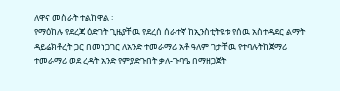ለዋና መስራት ተልከዋል ፡
የማዕከሉ የደረጃ ዕድገት ጊዜያቸዉ የደረሰ ሰራተኛ ከኢንስቲትዩቱ የሰዉ አስተዳደር ልማት
ዳይሬክቶረት ጋር በመነጋገር ለአንድ ተመራማሪ አቶ ዓለም ገታቸዉ የተባሉትከጀማሪ
ተመራማሪ ወደ ረዳት አንድ የምያድጉበት ቃለ-ጉባዔ በማዘጋጀት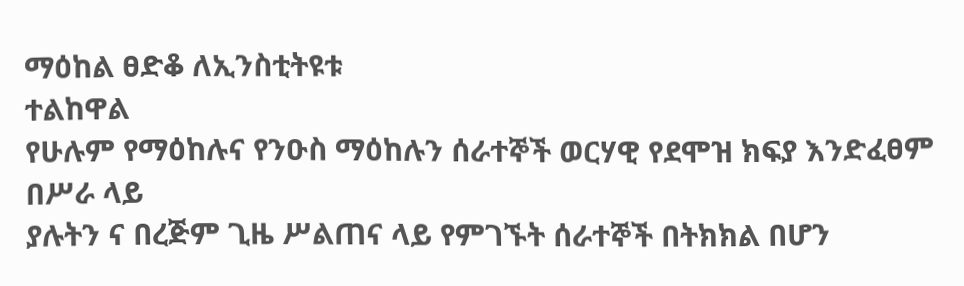ማዕከል ፀድቆ ለኢንስቲትዩቱ
ተልከዋል
የሁሉም የማዕከሉና የንዑስ ማዕከሉን ሰራተኞች ወርሃዊ የደሞዝ ክፍያ እንድፈፀም በሥራ ላይ
ያሉትን ና በረጅም ጊዜ ሥልጠና ላይ የምገኙት ሰራተኞች በትክክል በሆን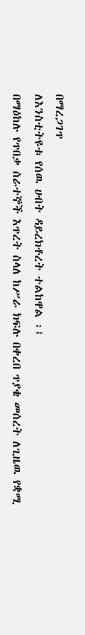በማረጋገጥ
ለእንስቲትዩቱ የሰዉ ሀብት ዳይረክቶረት ተልከዋል ፡፤
በማዕከሉ የጥበቃ ሰራተኞች እጥረት ስላለ ከሥራ ክፍሉ በቀረበ ጥያቄ መሰረት ለጊዜዉ የቋሚ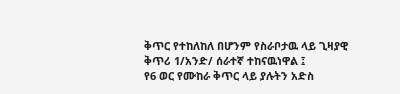ቅጥር የተከለከለ በሆንም የስራቦታዉ ላይ ጊዛያዊ ቅጥሪ 1/አንድ/ ሰራተኛ ተከናዉነዋል ፤
የ6 ወር የሙከራ ቅጥር ላይ ያሉትን አድስ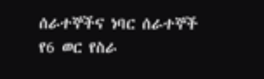ሰራተኞችና ነባር ሰራተኞች የ6 ወር የስራ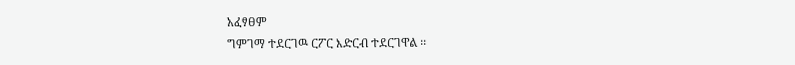አፈፃፀም
ግምገማ ተደርገዉ ርፖር እድርብ ተደርገዋል ፡፡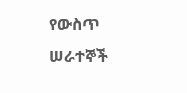የውስጥ ሠራተኞች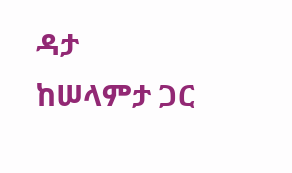ዳታ
ከሠላምታ ጋር